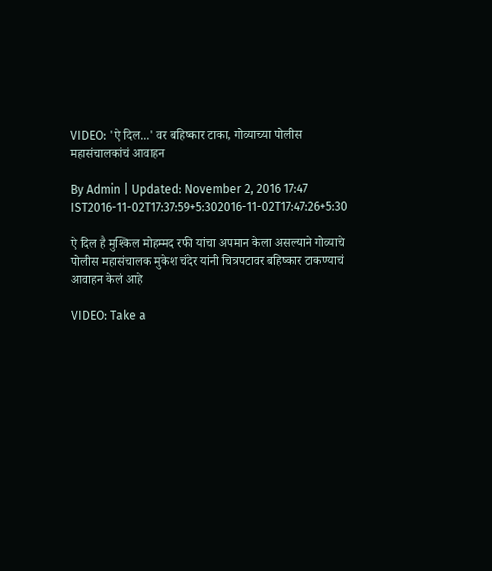VIDEO: 'ऐ दिल...' वर बहिष्कार टाका, गोव्याच्या पोलीस महासंचालकांचं आवाहन

By Admin | Updated: November 2, 2016 17:47 IST2016-11-02T17:37:59+5:302016-11-02T17:47:26+5:30

ऐ दिल है मुश्किल मोहम्मद रफी यांचा अपमान केला असल्याने गोव्याचे पोलीस महासंचालक मुकेश चंदेर यांनी चित्रपटावर बहिष्कार टाकण्याचं आवाहन केलं आहे

VIDEO: Take a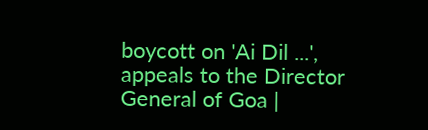boycott on 'Ai Dil ...', appeals to the Director General of Goa |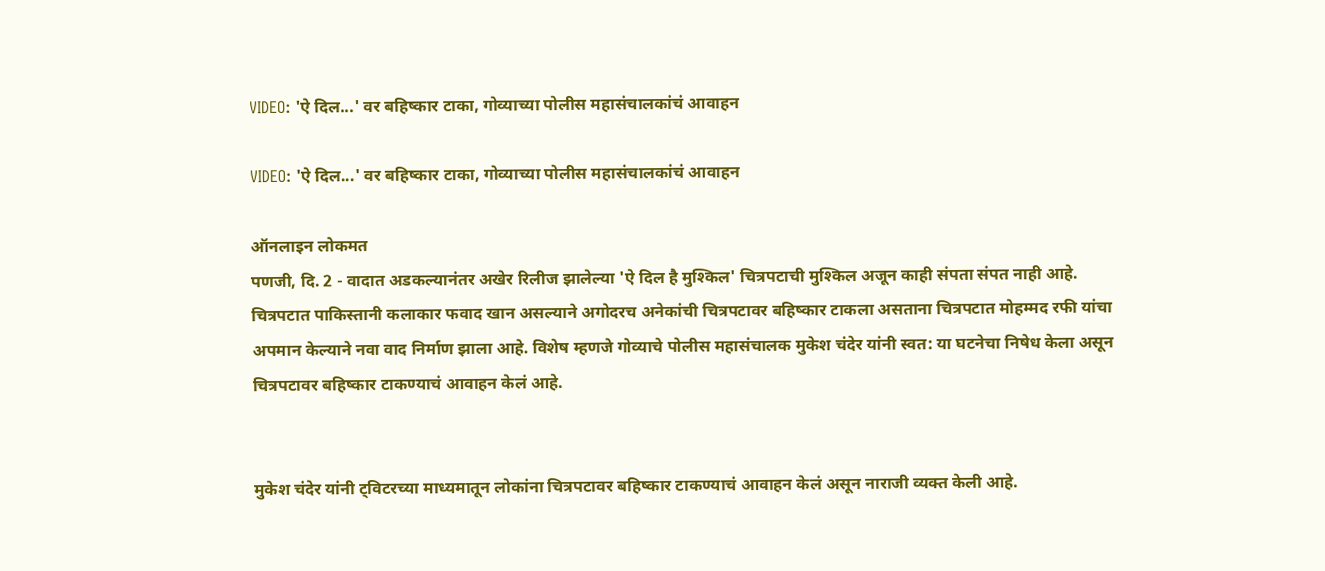VIDEO: 'ऐ दिल...' वर बहिष्कार टाका, गोव्याच्या पोलीस महासंचालकांचं आवाहन

VIDEO: 'ऐ दिल...' वर बहिष्कार टाका, गोव्याच्या पोलीस महासंचालकांचं आवाहन

ऑनलाइन लोकमत
पणजी, दि. 2 - वादात अडकल्यानंतर अखेर रिलीज झालेल्या 'ऐ दिल है मुश्किल' चित्रपटाची मुश्किल अजून काही संपता संपत नाही आहे. चित्रपटात पाकिस्तानी कलाकार फवाद खान असल्याने अगोदरच अनेकांची चित्रपटावर बहिष्कार टाकला असताना चित्रपटात मोहम्मद रफी यांचा अपमान केल्याने नवा वाद निर्माण झाला आहे. विशेष म्हणजे गोव्याचे पोलीस महासंचालक मुकेश चंदेर यांनी स्वत: या घटनेचा निषेध केला असून चित्रपटावर बहिष्कार टाकण्याचं आवाहन केलं आहे.


मुकेश चंदेर यांनी ट्विटरच्या माध्यमातून लोकांना चित्रपटावर बहिष्कार टाकण्याचं आवाहन केलं असून नाराजी व्यक्त केली आहे.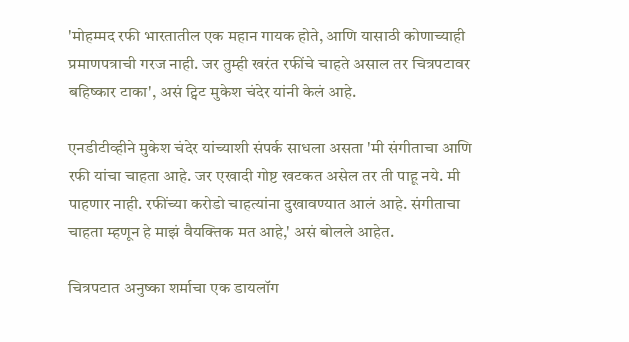'मोहम्मद रफी भारतातील एक महान गायक होते, आणि यासाठी कोणाच्याही प्रमाणपत्राची गरज नाही. जर तुम्ही खरंत रफींचे चाहते असाल तर चित्रपटावर बहिष्कार टाका', असं ट्विट मुकेश चंदेर यांनी केलं आहे.

एनडीटीव्हीने मुकेश चंदेर यांच्याशी संपर्क साधला असता 'मी संगीताचा आणि रफी यांचा चाहता आहे. जर एखादी गोष्ट खटकत असेल तर ती पाहू नये. मी पाहणार नाही. रफींच्या करोडो चाहत्यांना दुखावण्यात आलं आहे. संगीताचा चाहता म्हणून हे माझं वैयक्तिक मत आहे,' असं बोलले आहेत.

चित्रपटात अनुष्का शर्माचा एक डायलॉग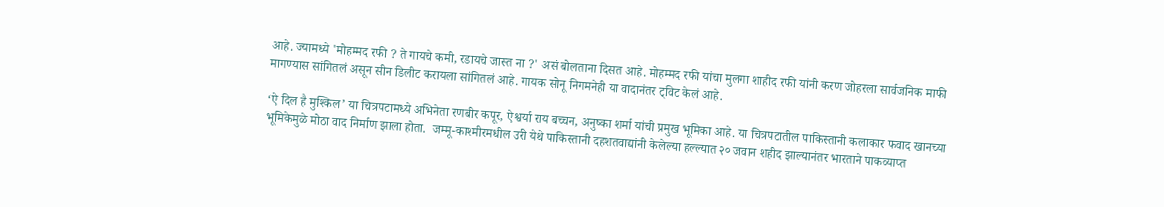आहे. ज्यामध्ये 'मोहम्मद रफी ? ते गायचे कमी, रडायचे जास्त ना ?' असं बोलताना दिसत आहे. मोहम्मद रफी यांचा मुलगा शाहीद रफी यांनी करण जोहरला सार्वजनिक माफी मागण्यास सांगितलं असून सीन डिलीट करायला सांगितलं आहे. गायक सोनू निगमनेही या वादानंतर ट्विट केलं आहे.

‘ऐ दिल है मुश्किल’ या चित्रपटामध्ये अभिनेता रणबीर कपूर, ऐश्वर्या राय बच्चन, अनुष्का शर्मा यांची प्रमुख भूमिका आहे. या चित्रपटातील पाकिस्तानी कलाकार फवाद खानच्या भूमिकेमुळे मोठा वाद निर्माण झाला होता.  जम्मू-काश्मीरमधील उरी येथे पाकिस्तानी दहशतवाद्यांनी केलेल्या हल्ल्यात २० जवान शहीद झाल्यानंतर भारताने पाकव्याप्त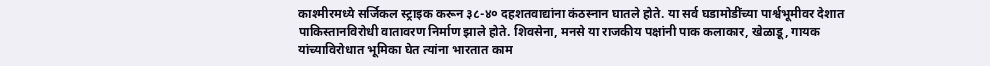काश्मीरमध्ये सर्जिकल स्ट्राइक करून ३८-४० दहशतवाद्यांना कंठस्नान घातले होते. या सर्व घडामोडींच्या पार्श्वभूमीवर देशात पाकिस्तानविरोधी वातावरण निर्माण झाले होते. शिवसेना, मनसे या राजकीय पक्षांनी पाक कलाकार, खेळाडू, गायक यांच्याविरोधात भूमिका घेत त्यांना भारतात काम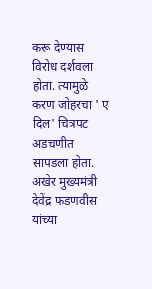करू देण्यास विरोध दर्शवला होता. त्यामुळे करण जोहरचा ' ए दिल' चित्रपट अडचणीत सापडला होता. अखेर मुख्यमंत्री देवेंद्र फडणवीस यांच्या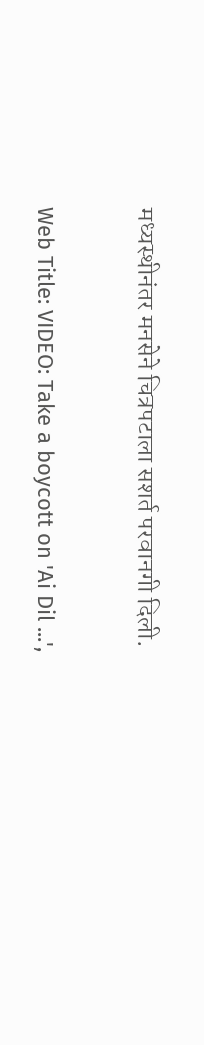मध्यस्थीनंतर मनसेने चित्रपटाला सशर्त परवानगी दिली.


Web Title: VIDEO: Take a boycott on 'Ai Dil ...',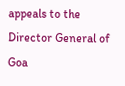appeals to the Director General of Goa